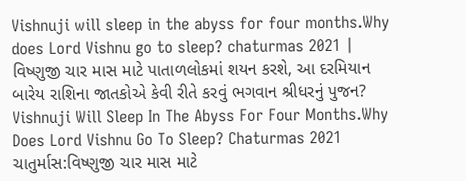Vishnuji will sleep in the abyss for four months.Why does Lord Vishnu go to sleep? chaturmas 2021 | વિષ્ણુજી ચાર માસ માટે પાતાળલોકમાં શયન કરશે, આ દરમિયાન બારેય રાશિના જાતકોએ કેવી રીતે કરવું ભગવાન શ્રીધરનું પુજન?
Vishnuji Will Sleep In The Abyss For Four Months.Why Does Lord Vishnu Go To Sleep? Chaturmas 2021 ચાતુર્માસ:વિષ્ણુજી ચાર માસ માટે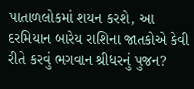પાતાળલોકમાં શયન કરશે, આ દરમિયાન બારેય રાશિના જાતકોએ કેવી રીતે કરવું ભગવાન શ્રીધરનું પુજન?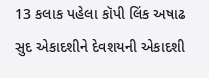13 કલાક પહેલા કૉપી લિંક અષાઢ સુદ એકાદશીને દેવશયની એકાદશી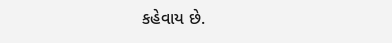કહેવાય છે.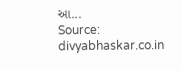આ...
Source: divyabhaskar.co.in